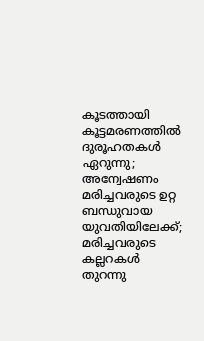കൂടത്തായി കൂട്ടമരണത്തില്‍ ദുരൂഹതകള്‍ ഏറുന്നു; അന്വേഷണം മരിച്ചവരുടെ ഉറ്റ ബന്ധുവായ യുവതിയിലേക്ക്; മരിച്ചവരുടെ കല്ലറകള്‍ തുറന്നു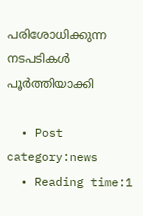പരിശോധിക്കുന്ന നടപടികള്‍ പൂര്‍ത്തിയാക്കി

  • Post category:news
  • Reading time:1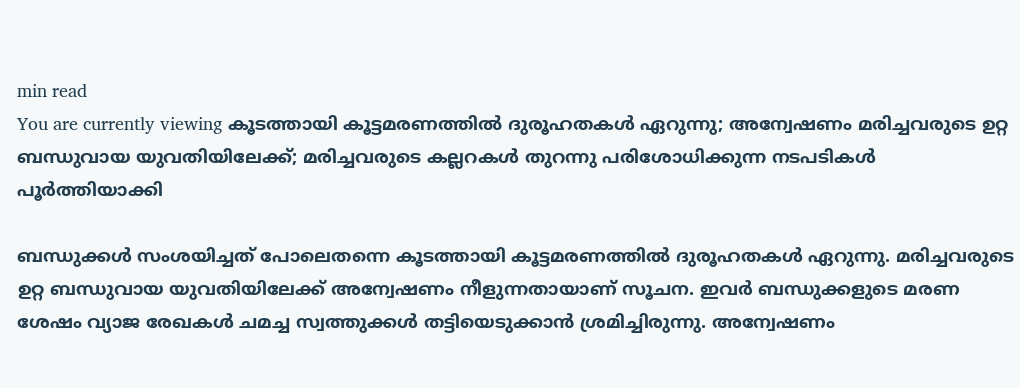min read
You are currently viewing കൂടത്തായി കൂട്ടമരണത്തില്‍ ദുരൂഹതകള്‍ ഏറുന്നു; അന്വേഷണം മരിച്ചവരുടെ ഉറ്റ ബന്ധുവായ യുവതിയിലേക്ക്; മരിച്ചവരുടെ കല്ലറകള്‍ തുറന്നു പരിശോധിക്കുന്ന നടപടികള്‍ പൂര്‍ത്തിയാക്കി

ബന്ധുക്കള്‍ സംശയിച്ചത് പോലെതന്നെ കൂടത്തായി കൂട്ടമരണത്തില്‍ ദുരൂഹതകള്‍ ഏറുന്നു. മരിച്ചവരുടെ ഉറ്റ ബന്ധുവായ യുവതിയിലേക്ക് അന്വേഷണം നീളുന്നതായാണ് സൂചന. ഇവര്‍ ബന്ധുക്കളുടെ മരണ ശേഷം വ്യാജ രേഖകള്‍ ചമച്ച സ്വത്തുക്കള്‍ തട്ടിയെടുക്കാന്‍ ശ്രമിച്ചിരുന്നു. അന്വേഷണം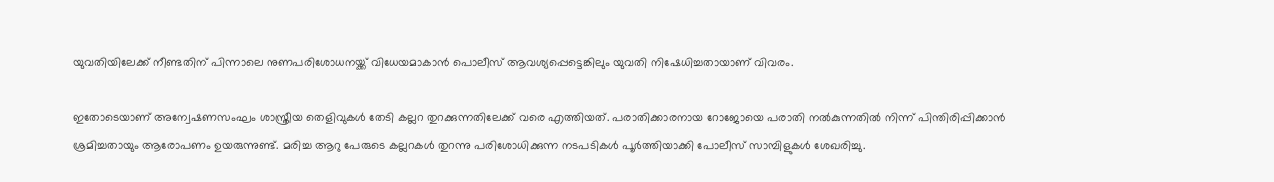യുവതിയിലേക്ക് നീണ്ടതിന് പിന്നാലെ നുണപരിശോധനയ്ക്ക് വിധേയമാകാന്‍ പൊലീസ് ആവശ്യപ്പെട്ടെങ്കിലും യുവതി നിഷേധിച്ചതായാണ് വിവരം.

ഇതോടെയാണ് അന്വേഷണസംഘം ശാസ്ത്രീയ തെളിവുകള്‍ തേടി കല്ലറ തുറക്കുന്നതിലേക്ക് വരെ എത്തിയത്. പരാതിക്കാരനായ റോജോയെ പരാതി നല്‍കുന്നതില്‍ നിന്ന് പിന്തിരിപ്പിക്കാന്‍ ശ്രമിച്ചതായും ആരോപണം ഉയരുന്നുണ്ട്. മരിച്ച ആറു പേരുടെ കല്ലറകള്‍ തുറന്നു പരിശോധിക്കുന്ന നടപടികള്‍ പൂര്‍ത്തിയാക്കി പോലീസ് സാമ്പിളുകള്‍ ശേഖരിച്ചു.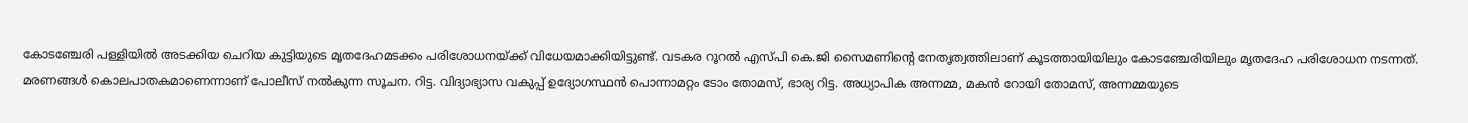കോടഞ്ചേരി പള്ളിയില്‍ അടക്കിയ ചെറിയ കുട്ടിയുടെ മൃതദേഹമടക്കം പരിശോധനയ്ക്ക് വിധേയമാക്കിയിട്ടുണ്ട്. വടകര റൂറല്‍ എസ്പി കെ.ജി സൈമണിന്‍റെ നേതൃത്വത്തിലാണ് കൂടത്തായിയിലും കോടഞ്ചേരിയിലും മൃതദേഹ പരിശോധന നടന്നത്. മരണങ്ങള്‍ കൊലപാതകമാണെന്നാണ് പോലീസ് നല്‍കുന്ന സൂചന. റിട്ട. വിദ്യാഭ്യാസ വകുപ്പ് ഉദ്യോഗസ്ഥന്‍ പൊന്നാമറ്റം ടോം തോമസ്, ഭാര്യ റിട്ട. അധ്യാപിക അന്നമ്മ, മകന്‍ റോയി തോമസ്, അന്നമ്മയുടെ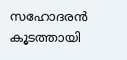സഹോദരന്‍ കൂടത്തായി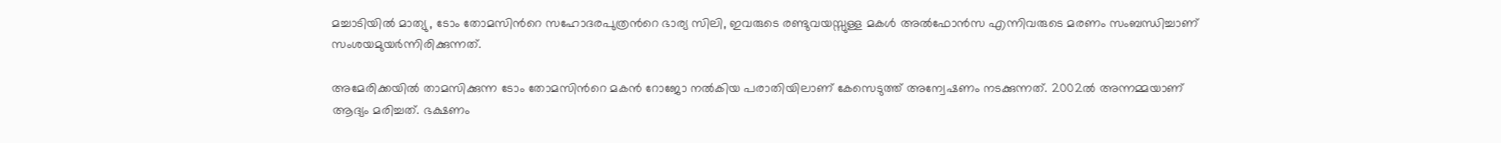മച്ചാടിയില്‍ മാത്യു, ടോം തോമസിന്‍റെ സഹോദരപുത്രന്‍റെ ഭാര്യ സിലി, ഇവരുടെ രണ്ടുവയസ്സുള്ള മകള്‍ അല്‍ഫോന്‍സ എന്നിവരുടെ മരണം സംബന്ധിച്ചാണ് സംശയമുയര്‍ന്നിരിക്കുന്നത്.

അമേരിക്കയില്‍ താമസിക്കുന്ന ടോം തോമസിന്‍റെ മകന്‍ റോജോ നല്‍കിയ പരാതിയിലാണ് കേസെടുത്ത് അന്വേഷണം നടക്കുന്നത്. 2002ല്‍ അന്നമ്മയാണ് ആദ്യം മരിച്ചത്. ഭക്ഷണം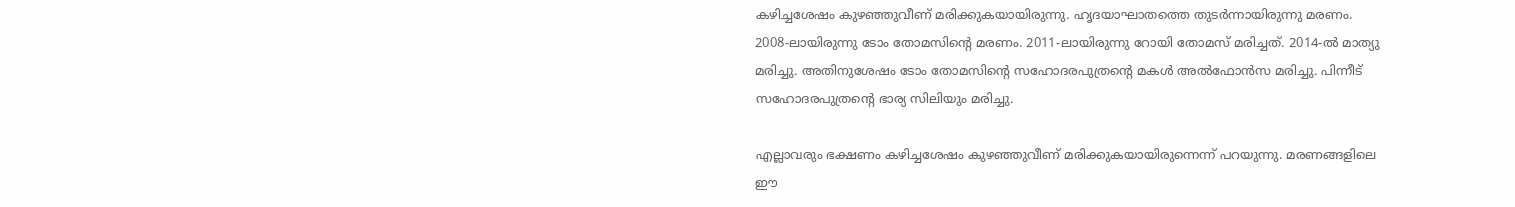കഴിച്ചശേഷം കുഴഞ്ഞുവീണ് മരിക്കുകയായിരുന്നു. ഹൃദയാഘാതത്തെ തുടര്‍ന്നായിരുന്നു മരണം. 2008-ലായിരുന്നു ടോം തോമസിന്‍റെ മരണം. 2011-ലായിരുന്നു റോയി തോമസ് മരിച്ചത്. 2014-ല്‍ മാത്യു മരിച്ചു. അതിനുശേഷം ടോം തോമസിന്‍റെ സഹോദരപുത്രന്റെ മകള്‍ അല്‍ഫോന്‍സ മരിച്ചു. പിന്നീട് സഹോദരപുത്രന്റെ ഭാര്യ സിലിയും മരിച്ചു.

എല്ലാവരും ഭക്ഷണം കഴിച്ചശേഷം കുഴഞ്ഞുവീണ് മരിക്കുകയായിരുന്നെന്ന് പറയുന്നു. മരണങ്ങളിലെ ഈ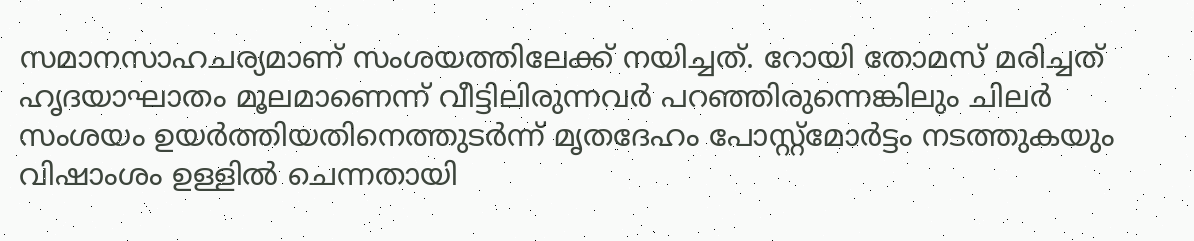സമാനസാഹചര്യമാണ് സംശയത്തിലേക്ക് നയിച്ചത്. റോയി തോമസ് മരിച്ചത് ഹൃദയാഘാതം മൂലമാണെന്ന് വീട്ടിലിരുന്നവര്‍ പറഞ്ഞിരുന്നെങ്കിലും ചിലര്‍ സംശയം ഉയര്‍ത്തിയതിനെത്തുടര്‍ന്ന് മൃതദേഹം പോസ്റ്റ്‌മോര്‍ട്ടം നടത്തുകയും വിഷാംശം ഉള്ളില്‍ ചെന്നതായി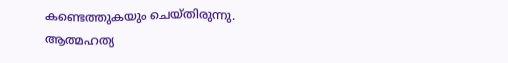കണ്ടെത്തുകയും ചെയ്തിരുന്നു. ആത്മഹത്യ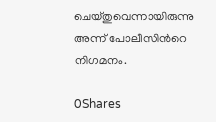ചെയ്തുവെന്നായിരുന്നു അന്ന് പോലീസിന്‍റെ നിഗമനം.

0Shares